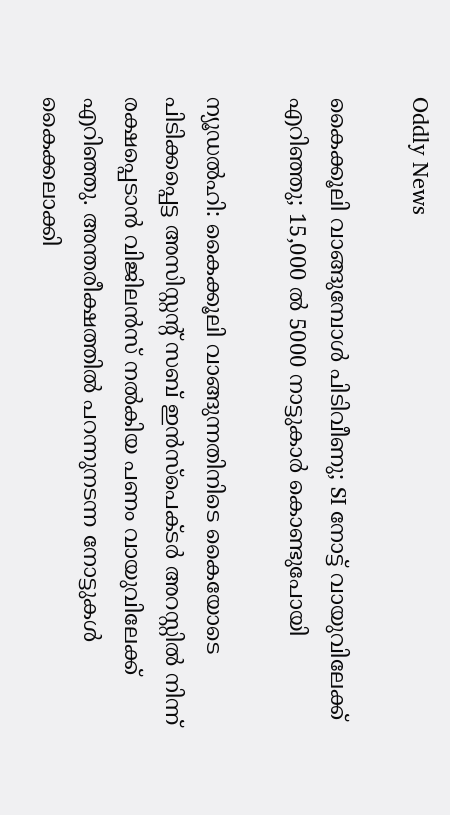Oddly News

കൈക്കൂലി വാങ്ങുമ്പോള്‍ പിടിവീണു; SI നോട്ട് വായുവിലേക്ക് എറിഞ്ഞു; 15,000 ല്‍ 5000 നാട്ടുകാര്‍ കൊണ്ടുപോയി

ന്യൂഡല്‍ഹി: കൈക്കൂലി വാങ്ങുന്നതിനിടെ കൈയോടെ പിടിക്കപ്പെട്ട അസിസ്റ്റന്റ് സബ് ഇന്‍സ്‌പെക്ടര്‍ അറസ്റ്റില്‍ നിന്ന് രക്ഷപ്പെടാന്‍ വിജിലന്‍സ് നല്‍കിയ പണം വായുവിലേക്ക് എറിഞ്ഞു. അന്തരീക്ഷത്തില്‍ പറന്നുനടന്ന നോട്ടുകള്‍ കൈക്കലാക്കി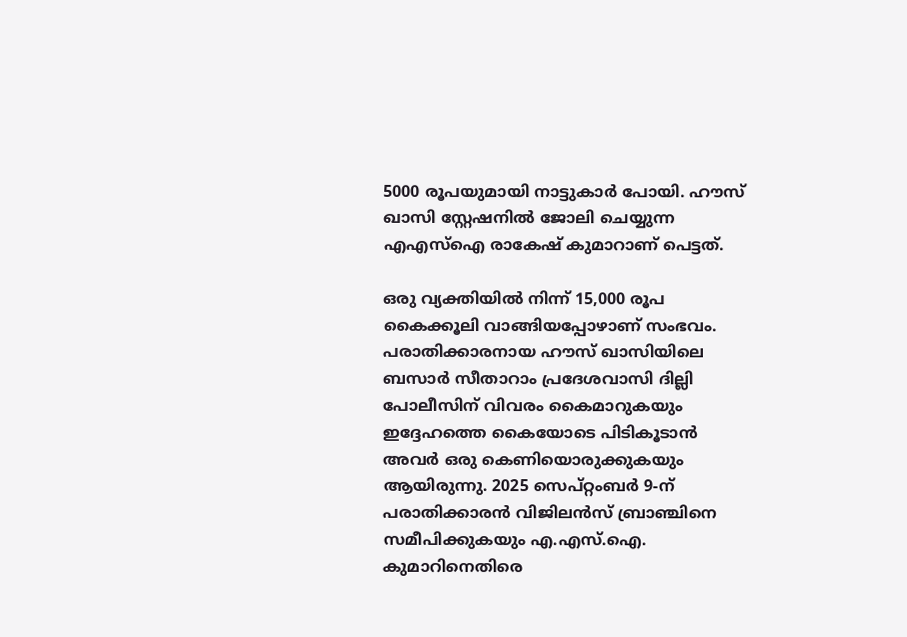5000 രൂപയുമായി നാട്ടുകാര്‍ പോയി. ഹൗസ് ഖാസി സ്റ്റേഷനില്‍ ജോലി ചെയ്യുന്ന എഎസ്‌ഐ രാകേഷ് കുമാറാണ് പെട്ടത്.

ഒരു വ്യക്തിയില്‍ നിന്ന് 15,000 രൂപ കൈക്കൂലി വാങ്ങിയപ്പോഴാണ് സംഭവം. പരാതിക്കാരനായ ഹൗസ് ഖാസിയിലെ ബസാര്‍ സീതാറാം പ്രദേശവാസി ദില്ലി പോലീസിന് വിവരം കൈമാറുകയും ഇദ്ദേഹത്തെ കൈയോടെ പിടികൂടാന്‍ അവര്‍ ഒരു കെണിയൊരുക്കുകയും ആയിരുന്നു. 2025 സെപ്റ്റംബര്‍ 9-ന് പരാതിക്കാരന്‍ വിജിലന്‍സ് ബ്രാഞ്ചിനെ സമീപിക്കുകയും എ.എസ്.ഐ. കുമാറിനെതിരെ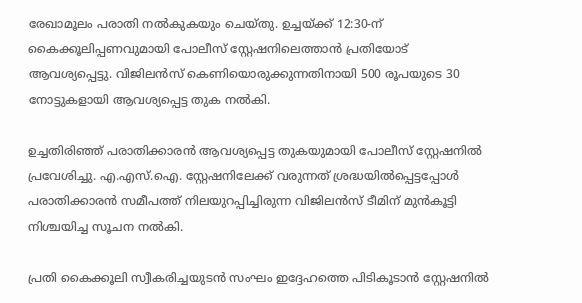രേഖാമൂലം പരാതി നല്‍കുകയും ചെയ്തു. ഉച്ചയ്ക്ക് 12:30-ന് കൈക്കൂലിപ്പണവുമായി പോലീസ് സ്റ്റേഷനിലെത്താന്‍ പ്രതിയോട് ആവശ്യപ്പെട്ടു. വിജിലന്‍സ് കെണിയൊരുക്കുന്നതിനായി 500 രൂപയുടെ 30 നോട്ടുകളായി ആവശ്യപ്പെട്ട തുക നല്‍കി.

ഉച്ചതിരിഞ്ഞ് പരാതിക്കാരന്‍ ആവശ്യപ്പെട്ട തുകയുമായി പോലീസ് സ്റ്റേഷനില്‍ പ്രവേശിച്ചു. എ.എസ്.ഐ. സ്റ്റേഷനിലേക്ക് വരുന്നത് ശ്രദ്ധയില്‍പ്പെട്ടപ്പോള്‍ പരാതിക്കാരന്‍ സമീപത്ത് നിലയുറപ്പിച്ചിരുന്ന വിജിലന്‍സ് ടീമിന് മുന്‍കൂട്ടി നിശ്ചയിച്ച സൂചന നല്‍കി.

പ്രതി കൈക്കൂലി സ്വീകരിച്ചയുടന്‍ സംഘം ഇദ്ദേഹത്തെ പിടികൂടാന്‍ സ്റ്റേഷനില്‍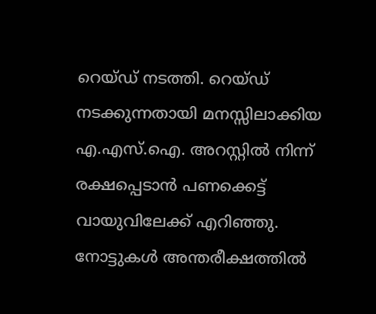റെയ്ഡ് നടത്തി. റെയ്ഡ് നടക്കുന്നതായി മനസ്സിലാക്കിയ എ.എസ്.ഐ. അറസ്റ്റില്‍ നിന്ന് രക്ഷപ്പെടാന്‍ പണക്കെട്ട് വായുവിലേക്ക് എറിഞ്ഞു. നോട്ടുകള്‍ അന്തരീക്ഷത്തില്‍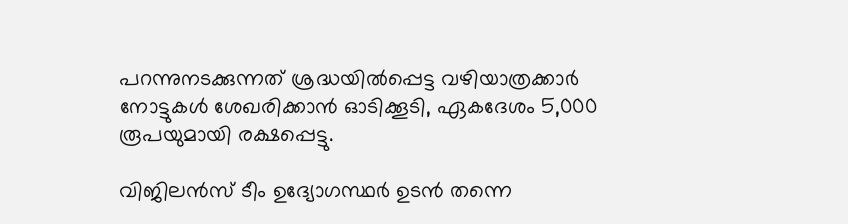പറന്നുനടക്കുന്നത് ശ്രദ്ധയില്‍പ്പെട്ട വഴിയാത്രക്കാര്‍ നോട്ടുകള്‍ ശേഖരിക്കാന്‍ ഓടിക്കൂടി, ഏകദേശം 5,000 രൂപയുമായി രക്ഷപ്പെട്ടു.

വിജിലന്‍സ് ടീം ഉദ്യോഗസ്ഥര്‍ ഉടന്‍ തന്നെ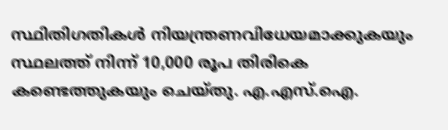സ്ഥിതിഗതികള്‍ നിയന്ത്രണവിധേയമാക്കുകയും സ്ഥലത്ത് നിന്ന് 10,000 രൂപ തിരികെ കണ്ടെത്തുകയും ചെയ്തു. എ.എസ്.ഐ.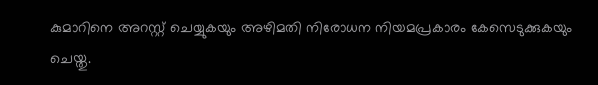കുമാറിനെ അറസ്റ്റ് ചെയ്യുകയും അഴിമതി നിരോധന നിയമപ്രകാരം കേസെടുക്കുകയും ചെയ്തു.